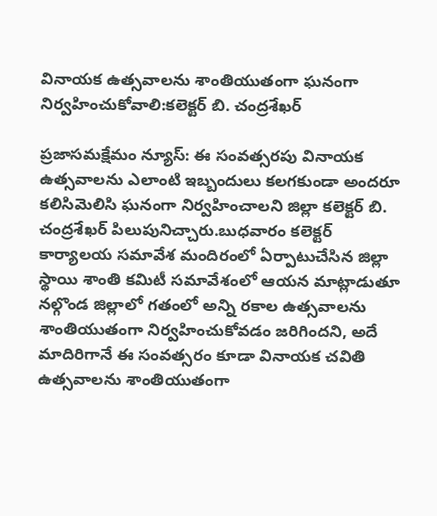వినాయక ఉత్సవాలను శాంతియుతంగా ఘనంగా నిర్వహించుకోవాలి:కలెక్టర్ బి. చంద్రశేఖర్

ప్రజాసమక్షేమం న్యూస్: ఈ సంవత్సరపు వినాయక ఉత్సవాలను ఎలాంటి ఇబ్బందులు కలగకుండా అందరూ కలిసిమెలిసి ఘనంగా నిర్వహించాలని జిల్లా కలెక్టర్ బి. చంద్రశేఖర్ పిలుపునిచ్చారు.బుధవారం కలెక్టర్ కార్యాలయ సమావేశ మందిరంలో ఏర్పాటుచేసిన జిల్లా స్థాయి శాంతి కమిటీ సమావేశంలో ఆయన మాట్లాడుతూ నల్గొండ జిల్లాలో గతంలో అన్ని రకాల ఉత్సవాలను శాంతియుతంగా నిర్వహించుకోవడం జరిగిందని, అదే మాదిరిగానే ఈ సంవత్సరం కూడా వినాయక చవితి ఉత్సవాలను శాంతియుతంగా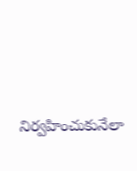నిర్వహించుకునేలా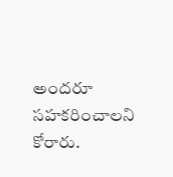అందరూ సహకరించాలని కోరారు.